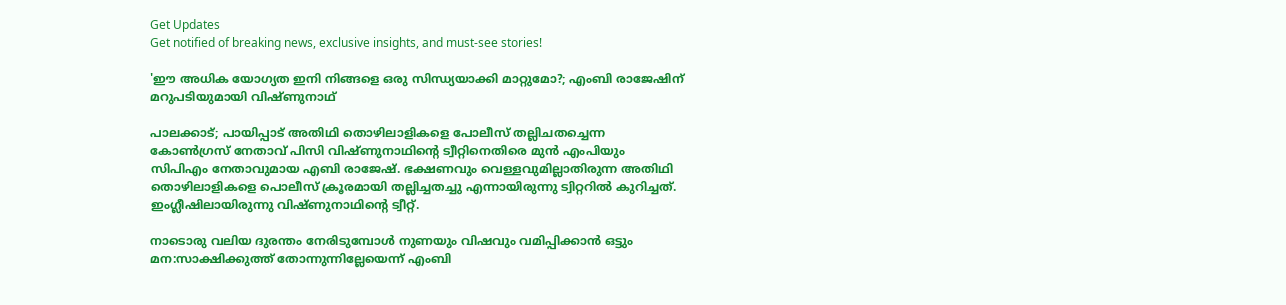Get Updates
Get notified of breaking news, exclusive insights, and must-see stories!

'ഈ അധിക യോഗ്യത ഇനി നിങ്ങളെ ഒരു സിന്ധ്യയാക്കി മാറ്റുമോ?; എംബി രാജേഷിന് മറുപടിയുമായി വിഷ്ണുനാഥ്

പാലക്കാട്; പായിപ്പാട് അതിഥി തൊഴിലാളികളെ പോലീസ് തല്ലിചതച്ചെന്ന കോൺഗ്രസ് നേതാവ് പിസി വിഷ്ണുനാഥിന്റെ ട്വീറ്റിനെതിരെ മുൻ എംപിയും സിപിഎം നേതാവുമായ എബി രാജേഷ്. ഭക്ഷണവും വെള്ളവുമില്ലാതിരുന്ന അതിഥി തൊഴിലാളികളെ പൊലീസ് ക്രൂരമായി തല്ലിച്ചതച്ചു എന്നായിരുന്നു ട്വിറ്ററില്‍ കുറിച്ചത്. ഇംഗ്ലീഷിലായിരുന്നു വിഷ്ണുനാഥിന്റെ ട്വീറ്റ്.

നാടൊരു വലിയ ദുരന്തം നേരിടുമ്പോൾ നുണയും വിഷവും വമിപ്പിക്കാൻ ഒട്ടും മന:സാക്ഷിക്കുത്ത് തോന്നുന്നില്ലേയെന്ന് എംബി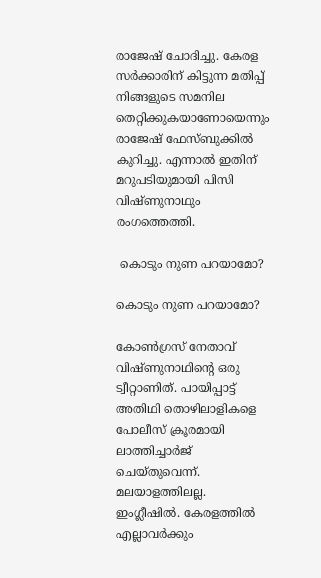രാജേഷ് ചോദിച്ചു. കേരള സർക്കാരിന് കിട്ടുന്ന മതിപ്പ് നിങ്ങളുടെ സമനില തെറ്റിക്കുകയാണോയെന്നും രാജേഷ് ഫേസ്ബുക്കിൽ കുറിച്ചു. എന്നാൽ ഇതിന് മറുപടിയുമായി പിസി വിഷ്ണുനാഥും രംഗത്തെത്തി.

 കൊടും നുണ പറയാമോ?

കൊടും നുണ പറയാമോ?

കോൺഗ്രസ് നേതാവ് വിഷ്ണുനാഥിൻ്റെ ഒരു ട്വീറ്റാണിത്. പായിപ്പാട്ട് അതിഥി തൊഴിലാളികളെ പോലീസ് ക്രൂരമായി ലാത്തിച്ചാർജ് ചെയ്തുവെന്ന്. മലയാളത്തിലല്ല. ഇംഗ്ലീഷിൽ. കേരളത്തിൽ എല്ലാവർക്കും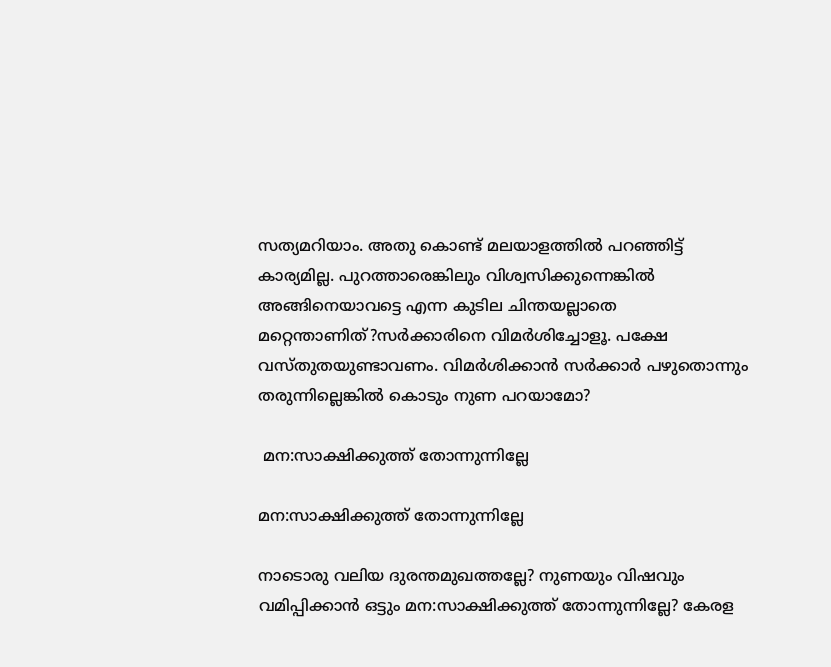സത്യമറിയാം. അതു കൊണ്ട് മലയാളത്തിൽ പറഞ്ഞിട്ട് കാര്യമില്ല. പുറത്താരെങ്കിലും വിശ്വസിക്കുന്നെങ്കിൽ അങ്ങിനെയാവട്ടെ എന്ന കുടില ചിന്തയല്ലാതെ മറ്റെന്താണിത്?സർക്കാരിനെ വിമർശിച്ചോളൂ. പക്ഷേ വസ്തുതയുണ്ടാവണം. വിമർശിക്കാൻ സർക്കാർ പഴുതൊന്നും തരുന്നില്ലെങ്കിൽ കൊടും നുണ പറയാമോ?

 മന:സാക്ഷിക്കുത്ത് തോന്നുന്നില്ലേ

മന:സാക്ഷിക്കുത്ത് തോന്നുന്നില്ലേ

നാടൊരു വലിയ ദുരന്തമുഖത്തല്ലേ? നുണയും വിഷവും വമിപ്പിക്കാൻ ഒട്ടും മന:സാക്ഷിക്കുത്ത് തോന്നുന്നില്ലേ? കേരള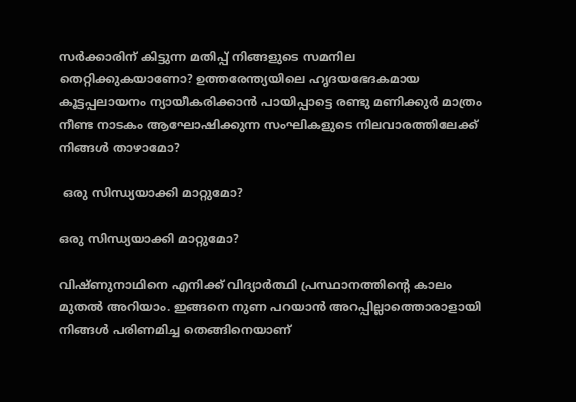സർക്കാരിന് കിട്ടുന്ന മതിപ്പ് നിങ്ങളുടെ സമനില തെറ്റിക്കുകയാണോ? ഉത്തരേന്ത്യയിലെ ഹൃദയഭേദകമായ കൂട്ടപ്പലായനം ന്യായീകരിക്കാൻ പായിപ്പാട്ടെ രണ്ടു മണിക്കുർ മാത്രം നീണ്ട നാടകം ആഘോഷിക്കുന്ന സംഘികളുടെ നിലവാരത്തിലേക്ക് നിങ്ങൾ താഴാമോ?

 ഒരു സിന്ധ്യയാക്കി മാറ്റുമോ?

ഒരു സിന്ധ്യയാക്കി മാറ്റുമോ?

വിഷ്ണുനാഥിനെ എനിക്ക് വിദ്യാർത്ഥി പ്രസ്ഥാനത്തിൻ്റെ കാലം മുതൽ അറിയാം. ഇങ്ങനെ നുണ പറയാൻ അറപ്പില്ലാത്തൊരാളായി നിങ്ങൾ പരിണമിച്ച തെങ്ങിനെയാണ്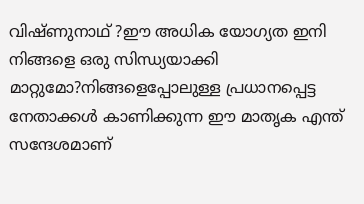വിഷ്ണുനാഥ് ?ഈ അധിക യോഗ്യത ഇനി നിങ്ങളെ ഒരു സിന്ധ്യയാക്കി മാറ്റുമോ?നിങ്ങളെപ്പോലുള്ള പ്രധാനപ്പെട്ട നേതാക്കൾ കാണിക്കുന്ന ഈ മാതൃക എന്ത് സന്ദേശമാണ്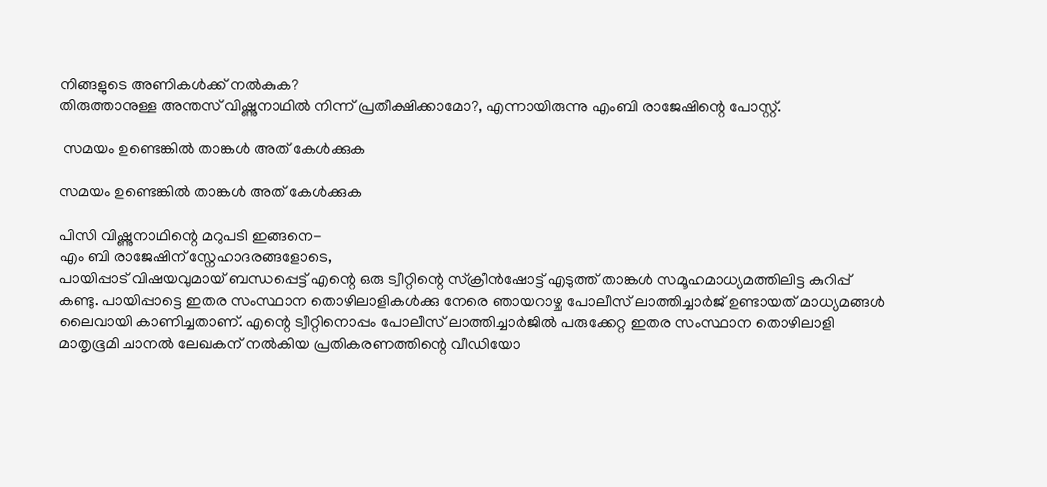നിങ്ങളുടെ അണികൾക്ക് നൽകുക?
തിരുത്താനുള്ള അന്തസ് വിഷ്ണുനാഥിൽ നിന്ന് പ്രതീക്ഷിക്കാമോ?, എന്നായിരുന്നു എംബി രാജേഷിന്റെ പോസ്റ്റ്.

 സമയം ഉണ്ടെങ്കിൽ താങ്കൾ അത് കേൾക്കുക

സമയം ഉണ്ടെങ്കിൽ താങ്കൾ അത് കേൾക്കുക

പിസി വിഷ്ണുനാഥിന്റെ മറുപടി ഇങ്ങനെ-
എം ബി രാജേഷിന് സ്നേഹാദരങ്ങളോടെ,
പായിപ്പാട് വിഷയവുമായ് ബന്ധപ്പെട്ട് എന്റെ ഒരു ട്വീറ്റിന്റെ സ്ക്രീൻഷോട്ട് എടുത്ത് താങ്കൾ സമൂഹമാധ്യമത്തിലിട്ട കുറിപ്പ് കണ്ടു. പായിപ്പാട്ടെ ഇതര സംസ്ഥാന തൊഴിലാളികൾക്കു നേരെ ഞായറാഴ്ച പോലീസ് ലാത്തിച്ചാർജ് ഉണ്ടായത് മാധ്യമങ്ങൾ ലൈവായി കാണിച്ചതാണ്. എന്റെ ട്വീറ്റിനൊപ്പം പോലീസ് ലാത്തിച്ചാർജിൽ പരുക്കേറ്റ ഇതര സംസ്ഥാന തൊഴിലാളി മാതൃഭൂമി ചാനൽ ലേഖകന് നൽകിയ പ്രതികരണത്തിന്റെ വീഡിയോ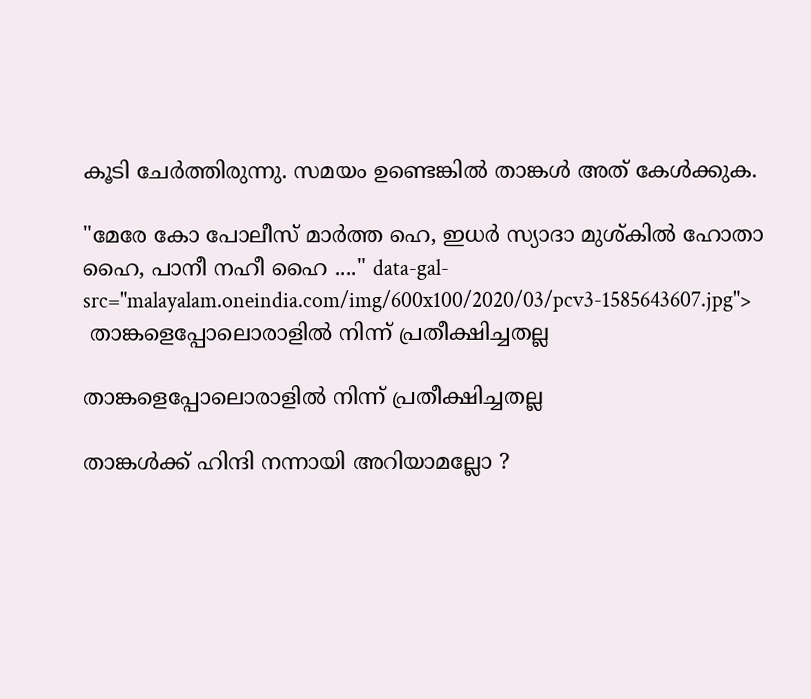കൂടി ചേർത്തിരുന്നു. സമയം ഉണ്ടെങ്കിൽ താങ്കൾ അത് കേൾക്കുക.

"മേരേ കോ പോലീസ് മാർത്ത ഹെ, ഇധർ സ്യാദാ മുശ്കിൽ ഹോതാ ഹൈ, പാനീ നഹീ ഹൈ ...." data-gal-src="malayalam.oneindia.com/img/600x100/2020/03/pcv3-1585643607.jpg">
 താങ്കളെപ്പോലൊരാളിൽ നിന്ന് പ്രതീക്ഷിച്ചതല്ല

താങ്കളെപ്പോലൊരാളിൽ നിന്ന് പ്രതീക്ഷിച്ചതല്ല

താങ്കൾക്ക് ഹിന്ദി നന്നായി അറിയാമല്ലോ ?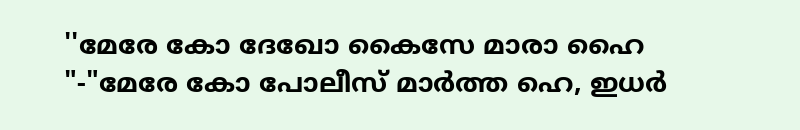''മേരേ കോ ദേഖോ കൈസേ മാരാ ഹൈ "-"മേരേ കോ പോലീസ് മാർത്ത ഹെ, ഇധർ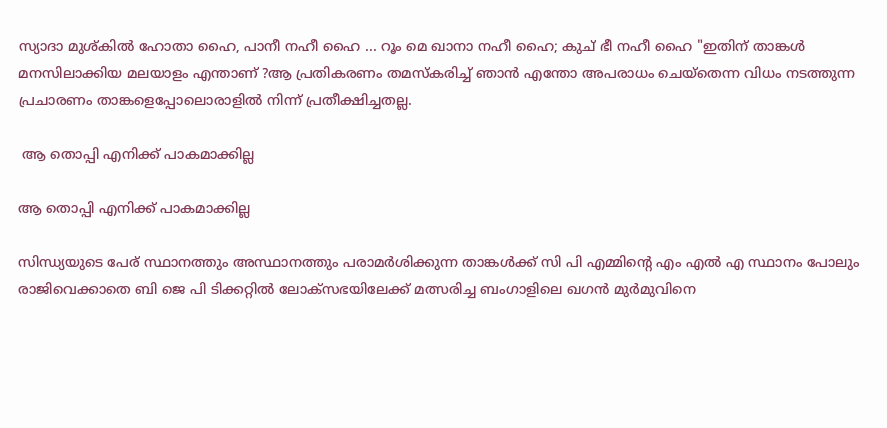സ്യാദാ മുശ്കിൽ ഹോതാ ഹൈ, പാനീ നഹീ ഹൈ ... റൂം മെ ഖാനാ നഹീ ഹൈ; കുച് ഭീ നഹീ ഹൈ "ഇതിന് താങ്കൾ മനസിലാക്കിയ മലയാളം എന്താണ് ?ആ പ്രതികരണം തമസ്കരിച്ച് ഞാൻ എന്തോ അപരാധം ചെയ്തെന്ന വിധം നടത്തുന്ന പ്രചാരണം താങ്കളെപ്പോലൊരാളിൽ നിന്ന് പ്രതീക്ഷിച്ചതല്ല.

 ആ തൊപ്പി എനിക്ക് പാകമാക്കില്ല

ആ തൊപ്പി എനിക്ക് പാകമാക്കില്ല

സിന്ധ്യയുടെ പേര് സ്ഥാനത്തും അസ്ഥാനത്തും പരാമർശിക്കുന്ന താങ്കൾക്ക് സി പി എമ്മിന്റെ എം എൽ എ സ്ഥാനം പോലും രാജിവെക്കാതെ ബി ജെ പി ടിക്കറ്റിൽ ലോക്സഭയിലേക്ക് മത്സരിച്ച ബംഗാളിലെ ഖഗൻ മുർമുവിനെ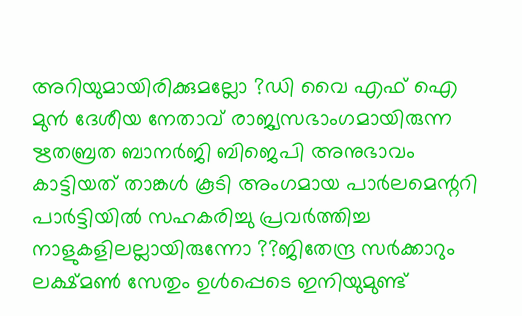അറിയുമായിരിക്കുമല്ലോ ?ഡി വൈ എഫ് ഐ മുൻ ദേശീയ നേതാവ് രാജ്യസഭാംഗമായിരുന്ന ഋതബ്രത ബാനർജി ബിജെപി അനുഭാവം കാട്ടിയത് താങ്കൾ കൂടി അംഗമായ പാർലമെന്ററി പാർട്ടിയിൽ സഹകരിച്ചു പ്രവർത്തിച്ച നാളുകളിലല്ലായിരുന്നോ ??ജിതേന്ദ്ര സർക്കാറും ലക്ഷ്മൺ സേതും ഉൾപ്പെടെ ഇനിയുമുണ്ട്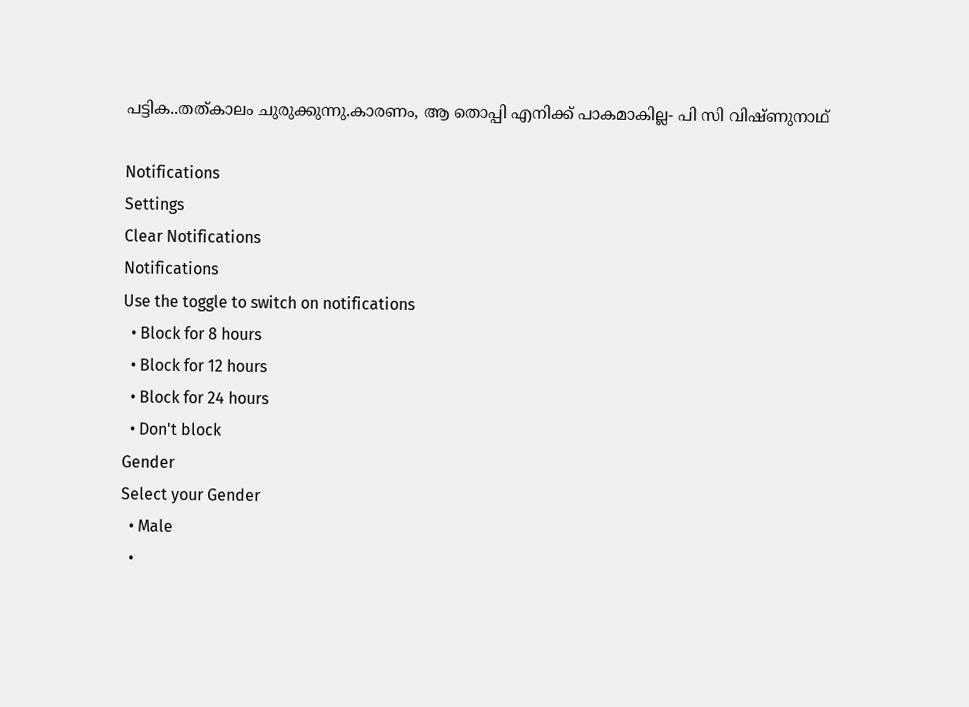പട്ടിക..തത്കാലം ചുരുക്കുന്നു.കാരണം, ആ തൊപ്പി എനിക്ക് പാകമാകില്ല- പി സി വിഷ്ണുനാഥ്

Notifications
Settings
Clear Notifications
Notifications
Use the toggle to switch on notifications
  • Block for 8 hours
  • Block for 12 hours
  • Block for 24 hours
  • Don't block
Gender
Select your Gender
  • Male
  •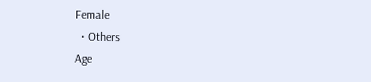Female
  • Others
Age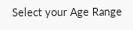Select your Age Range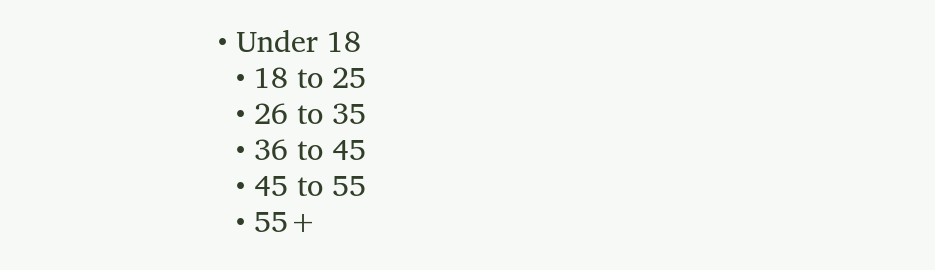• Under 18
  • 18 to 25
  • 26 to 35
  • 36 to 45
  • 45 to 55
  • 55+